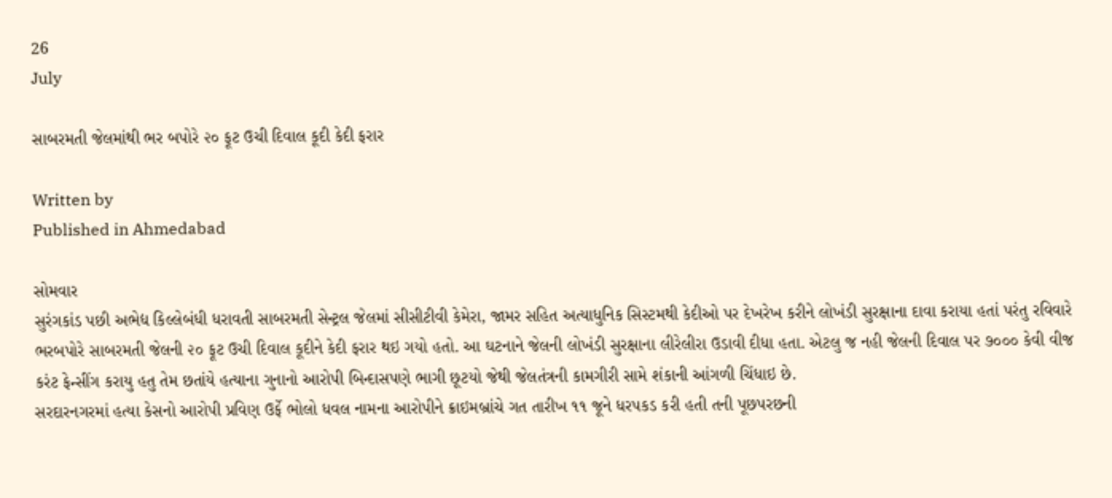26
July

સાબરમતી જેલમાંથી ભર બપોરે ૨૦ ફૂટ ઉચી દિવાલ કૂદી કેદી ફરાર

Written by
Published in Ahmedabad

સોમવાર
સુરંગકાંડ પછી અભેદ્ય કિલ્લેબંધી ધરાવતી સાબરમતી સેન્ટ્રલ જેલમાં સીસીટીવી કેમેરા, જામર સહિત અત્યાધુનિક સિસ્ટમથી કેદીઓ પર દેખરેખ કરીને લોખંડી સુરક્ષાના દાવા કરાયા હતાં પરંતુ રવિવારે ભરબપોરે સાબરમતી જેલની ૨૦ ફૂટ ઉચી દિવાલ કૂદીને કેદી ફરાર થઇ ગયો હતો. આ ઘટનાને જેલની લોખંડી સુરક્ષાના લીરેલીરા ઉડાવી દીધા હતા. એટલુ જ નહી જેલની દિવાલ પર ૭૦૦૦ કેવી વીજ કરંટ ફેન્સીંગ કરાયુ હતુ તેમ છતાંયે હત્યાના ગુનાનો આરોપી બિન્દાસપણે ભાગી છૂટયો જેથી જેલતંત્રની કામગીરી સામે શંકાની આંગળી ચિંધાઇ છે.
સરદારનગરમાં હત્યા કેસનો આરોપી પ્રવિણ ઉર્ફે ભોલો ધવલ નામના આરોપીને ક્રાઇમબ્રાંચે ગત તારીખ ૧૧ જૂને ધરપકડ કરી હતી તની પૂછપરછની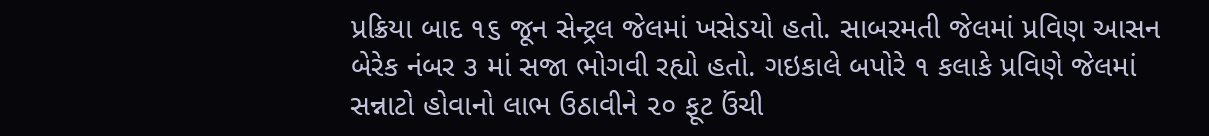પ્રક્રિયા બાદ ૧૬ જૂન સેન્ટ્રલ જેલમાં ખસેડયો હતો. સાબરમતી જેલમાં પ્રવિણ આસન બેરેક નંબર ૩ માં સજા ભોગવી રહ્યો હતો. ગઇકાલે બપોરે ૧ કલાકે પ્રવિણે જેલમાં સન્નાટો હોવાનો લાભ ઉઠાવીને ૨૦ ફૂટ ઉંચી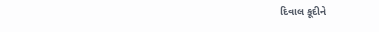દિવાલ કૂદીને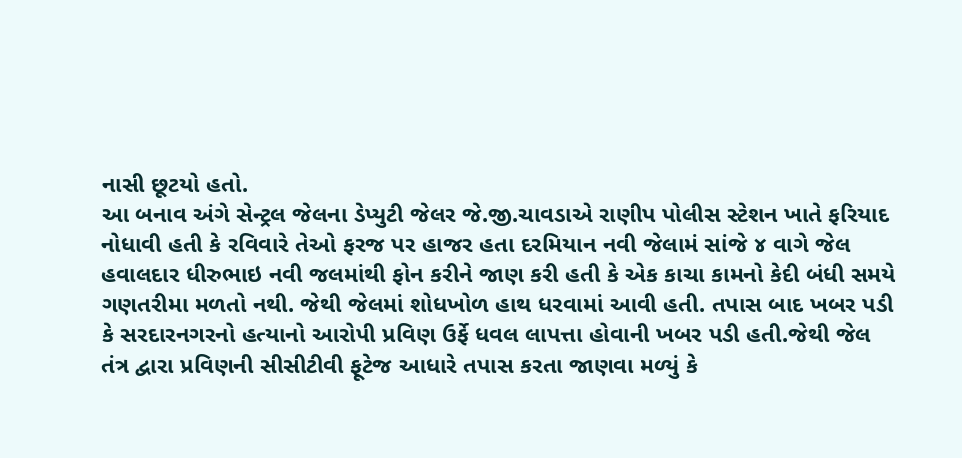નાસી છૂટયો હતો.
આ બનાવ અંગે સેન્ટ્રલ જેલના ડેપ્યુટી જેલર જે.જી.ચાવડાએ રાણીપ પોલીસ સ્ટેશન ખાતે ફરિયાદ નોધાવી હતી કે રવિવારે તેઓ ફરજ પર હાજર હતા દરમિયાન નવી જેલામં સાંજે ૪ વાગે જેલ હવાલદાર ધીરુભાઇ નવી જલમાંથી ફોન કરીને જાણ કરી હતી કે એક કાચા કામનો કેદી બંધી સમયે ગણતરીમા મળતો નથી. જેથી જેલમાં શોધખોળ હાથ ધરવામાં આવી હતી. તપાસ બાદ ખબર પડી કે સરદારનગરનો હત્યાનો આરોપી પ્રવિણ ઉર્ફે ધવલ લાપત્તા હોવાની ખબર પડી હતી.જેથી જેલ તંત્ર દ્વારા પ્રવિણની સીસીટીવી ફૂટેજ આધારે તપાસ કરતા જાણવા મળ્યું કે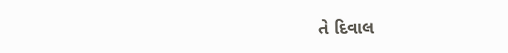તે દિવાલ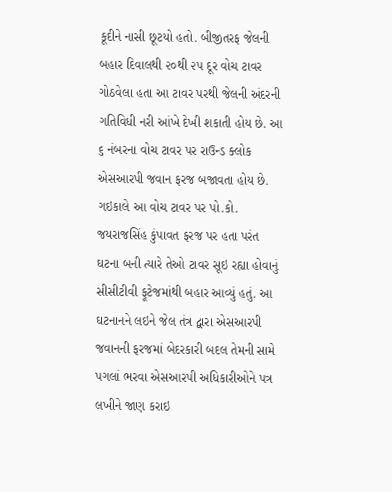કૂદીને નાસી છૂટયો હતો. બીજીતરફ જેલની બહાર દિવાલથી ૨૦થી ૨૫ દૂર વોચ ટાવર ગોઠવેલા હતા આ ટાવર પરથી જેલની અંદરની ગતિવિધી નરી આંખે દેખી શકાતી હોય છે. આ ૬ નંબરના વોચ ટાવર પર રાઉન્ડ ક્લોક એસઆરપી જવાન ફરજ બજાવતા હોય છે. ગઇકાલે આ વોચ ટાવર પર પો.કો. જયરાજસિંહ કુંપાવત ફરજ પર હતા પરંત ઘટના બની ત્યારે તેઓ ટાવર સૂઇ રહ્યા હોવાનું સીસીટીવી ફૂટેજમાંથી બહાર આવ્યું હતું. આ ઘટનાનને લઇને જેલ તંત્ર દ્વારા એસઆરપી જવાનની ફરજમાં બેદરકારી બદલ તેમની સામે પગલાં ભરવા એસઆરપી અધિકારીઓને પત્ર લખીને જાણ કરાઇ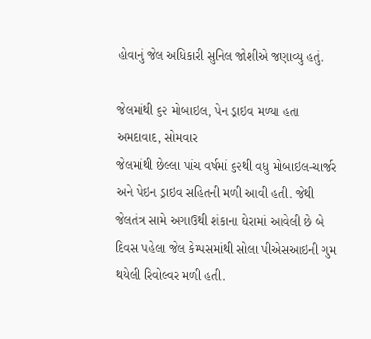હોવાનું જેલ અધિકારી સુનિલ જોશીએ જણાવ્યુ હતું.

જેલમાંથી ૬૨ મોબાઇલ, પેન ડ્રાઇવ મળ્યા હતા
અમદાવાદ, સોમવાર
જેલમાંથી છેલ્લા પાંચ વર્ષમાં ૬૨થી વધુ મોબાઇલ-ચાર્જર અને પેઇન ડ્રાઇવ સહિતની મળી આવી હતી. જેથી જેલતંત્ર સામે અગાઉથી શંકાના ઘેરામાં આવેલી છે બે દિવસ પહેલા જેલ કેમ્પસમાંથી સોલા પીએસઆઇની ગુમ થયેલી રિવોલ્વર મળી હતી.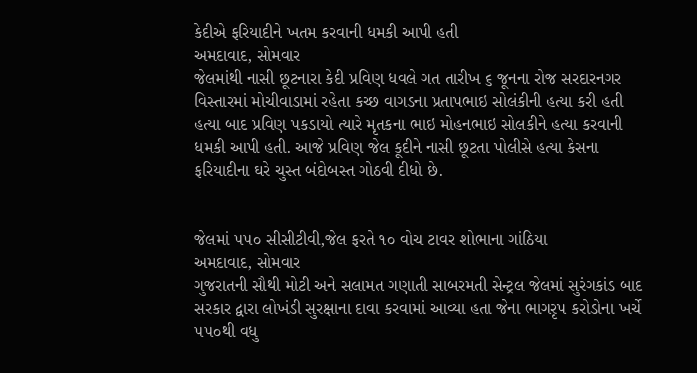કેદીએ ફરિયાદીને ખતમ કરવાની ધમકી આપી હતી
અમદાવાદ, સોમવાર
જેલમાંથી નાસી છૂટનારા કેદી પ્રવિણ ધવલે ગત તારીખ ૬ જૂનના રોજ સરદારનગર વિસ્તારમાં મોચીવાડામાં રહેતા કચ્છ વાગડના પ્રતાપભાઇ સોલંકીની હત્યા કરી હતી હત્યા બાદ પ્રવિણ પકડાયો ત્યારે મૃતકના ભાઇ મોહનભાઇ સોલકીને હત્યા કરવાની ધમકી આપી હતી. આજે પ્રવિણ જેલ કૂદીને નાસી છૂટતા પોલીસે હત્યા કેસના ફરિયાદીના ઘરે ચુસ્ત બંદોબસ્ત ગોઠવી દીધો છે.


જેલમાં ૫૫૦ સીસીટીવી,જેલ ફરતે ૧૦ વોચ ટાવર શોભાના ગાંઠિયા
અમદાવાદ, સોમવાર
ગુજરાતની સૌથી મોટી અને સલામત ગણાતી સાબરમતી સેન્ટ્રલ જેલમાં સુરંગકાંડ બાદ સરકાર દ્વારા લોખંડી સુરક્ષાના દાવા કરવામાં આવ્યા હતા જેના ભાગરૃપ કરોડોના ખર્ચે ૫૫૦થી વધુ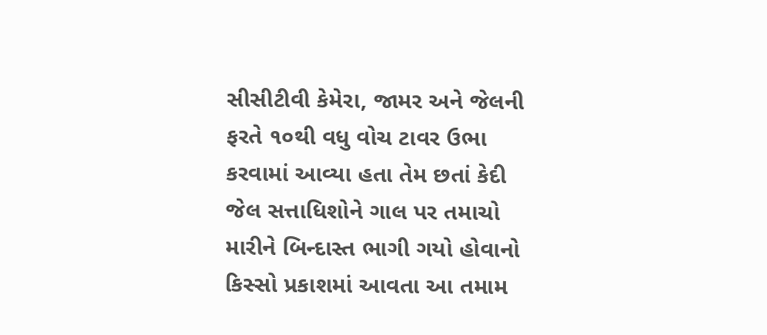સીસીટીવી કેમેરા, જામર અને જેલની ફરતે ૧૦થી વધુ વોચ ટાવર ઉભા કરવામાં આવ્યા હતા તેમ છતાં કેદી જેલ સત્તાધિશોને ગાલ પર તમાચો મારીને બિન્દાસ્ત ભાગી ગયો હોવાનો કિસ્સો પ્રકાશમાં આવતા આ તમામ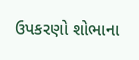ઉપકરણો શોભાના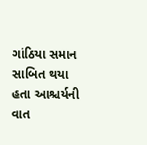ગાંઠિયા સમાન સાબિત થયા હતા આશ્ચર્યની વાત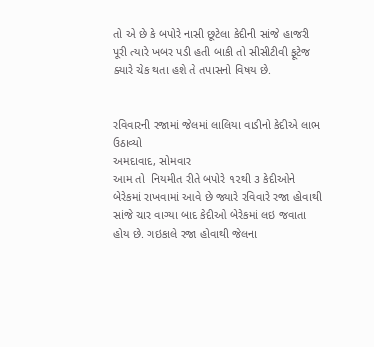તો એ છે કે બપોરે નાસી છૂટેલા કેદીની સાંજે હાજરી પૂરી ત્યારે ખબર પડી હતી બાકી તો સીસીટીવી ફૂટેજ ક્યારે ચેક થતા હશે તે તપાસનો વિષય છે.


રવિવારની રજામાં જેલમાં લાલિયા વાડીનો કેદીએ લાભ ઉઠાવ્યો
અમદાવાદ, સોમવાર
આમ તો  નિયમીત રીતે બપોરે ૧૨થી ૩ કેદીઓને બેરેકમાં રાખવામાં આવે છે જ્યારે રવિવારે રજા હોવાથી સાંજે ચાર વાગ્યા બાદ કેદીઓ બેરેકમાં લઇ જવાતા હોય છે. ગઇકાલે રજા હોવાથી જેલના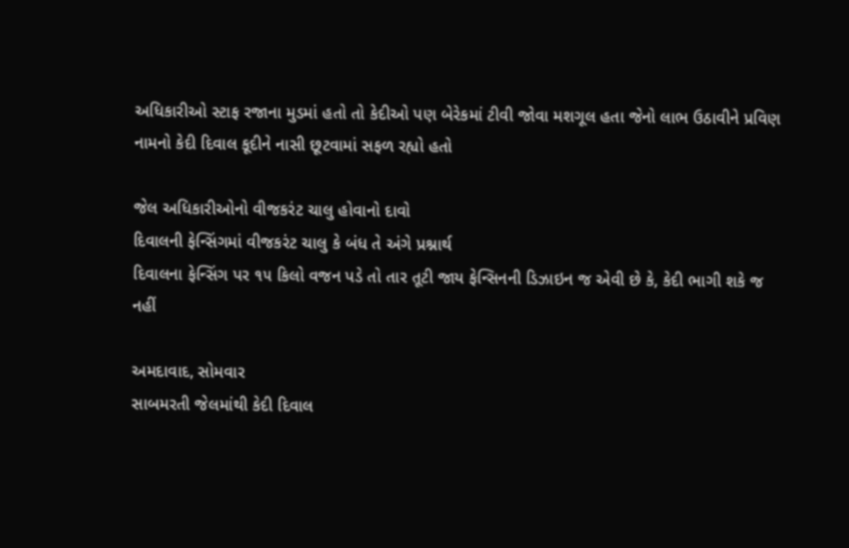અધિકારીઓ સ્ટાફ રજાના મુડમાં હતો તો કેદીઓ પણ બેરેકમાં ટીવી જોવા મશગૂલ હતા જેનો લાભ ઉઠાવીને પ્રવિણ નામનો કેદી દિવાલ કૂદીને નાસી છૂટવામાં સફળ રહ્યો હતો

જેલ અધિકારીઓનો વીજકરંટ ચાલુ હોવાનો દાવો
દિવાલની ફેન્સિંગમાં વીજકરંટ ચાલુ કે બંધ તે અંગે પ્રશ્નાર્થ
દિવાલના ફેન્સિંગ પર ૧૫ કિલો વજન પડે તો તાર તૂટી જાય ફેન્સિનની ડિઝાઇન જ એવી છે કે, કેદી ભાગી શકે જ નહીં

અમદાવાદ, સોમવાર
સાબમરતી જેલમાંથી કેદી દિવાલ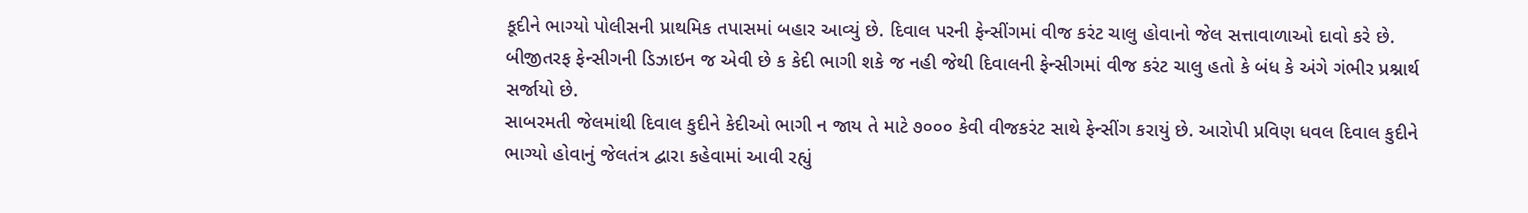કૂદીને ભાગ્યો પોલીસની પ્રાથમિક તપાસમાં બહાર આવ્યું છે. દિવાલ પરની ફેન્સીંગમાં વીજ કરંટ ચાલુ હોવાનો જેલ સત્તાવાળાઓ દાવો કરે છે. બીજીતરફ ફેન્સીગની ડિઝાઇન જ એવી છે ક કેદી ભાગી શકે જ નહી જેથી દિવાલની ફેન્સીગમાં વીજ કરંટ ચાલુ હતો કે બંધ કે અંગે ગંભીર પ્રશ્નાર્થ સર્જાયો છે.
સાબરમતી જેલમાંથી દિવાલ કુદીને કેદીઓ ભાગી ન જાય તે માટે ૭૦૦૦ કેવી વીજકરંટ સાથે ફેન્સીંગ કરાયું છે. આરોપી પ્રવિણ ધવલ દિવાલ કુદીને ભાગ્યો હોવાનું જેલતંત્ર દ્વારા કહેવામાં આવી રહ્યું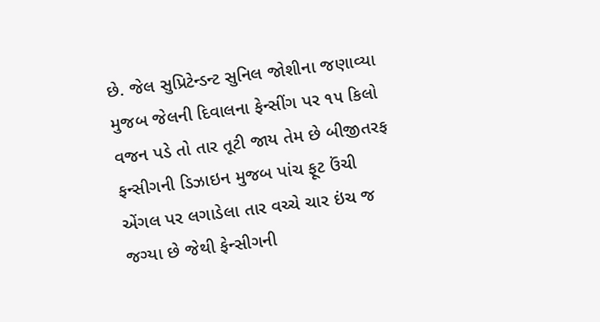છે. જેલ સુપ્રિટેન્ડન્ટ સુનિલ જોશીના જણાવ્યા મુજબ જેલની દિવાલના ફેન્સીંગ પર ૧૫ કિલો વજન પડે તો તાર તૂટી જાય તેમ છે બીજીતરફ ફન્સીગની ડિઝાઇન મુજબ પાંચ ફૂટ ઉંચી એંગલ પર લગાડેલા તાર વચ્ચે ચાર ઇંચ જ જગ્યા છે જેથી ફેન્સીગની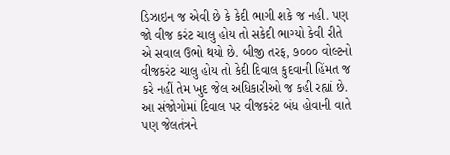ડિઝાઇન જ એવી છે કે કેદી ભાગી શકે જ નહી. પણ જો વીજ કરંટ ચાલુ હોય તો સકેદી ભાગ્યો કેવી રીતે એ સવાલ ઉભો થયો છે. બીજી તરફ, ૭૦૦૦ વોલ્ટનો વીજકરંટ ચાલુ હોય તો કેદી દિવાલ કુદવાની હિંમત જ કરે નહીં તેમ ખુદ જેલ અધિકારીઓ જ કહી રહ્યાં છે. આ સંજોગોમાં દિવાલ પર વીજકરંટ બંધ હોવાની વાતે પણ જેલતંત્રને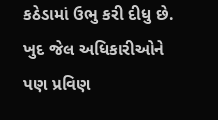કઠેડામાં ઉભુ કરી દીધુ છે. ખુદ જેલ અધિકારીઓને પણ પ્રવિણ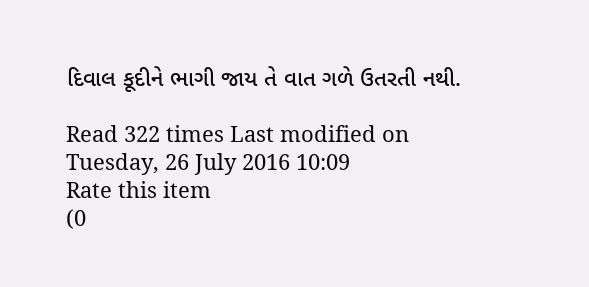દિવાલ કૂદીને ભાગી જાય તે વાત ગળે ઉતરતી નથી.

Read 322 times Last modified on Tuesday, 26 July 2016 10:09
Rate this item
(0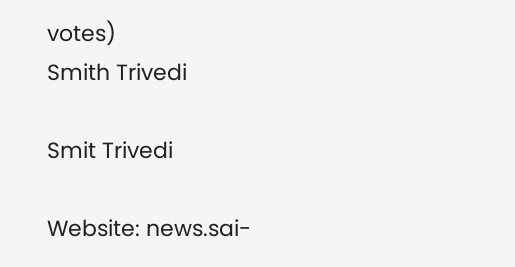votes)
Smith Trivedi

Smit Trivedi

Website: news.sai-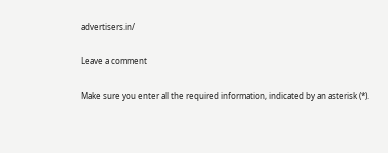advertisers.in/

Leave a comment

Make sure you enter all the required information, indicated by an asterisk (*).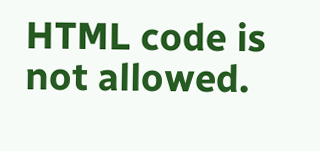HTML code is not allowed.